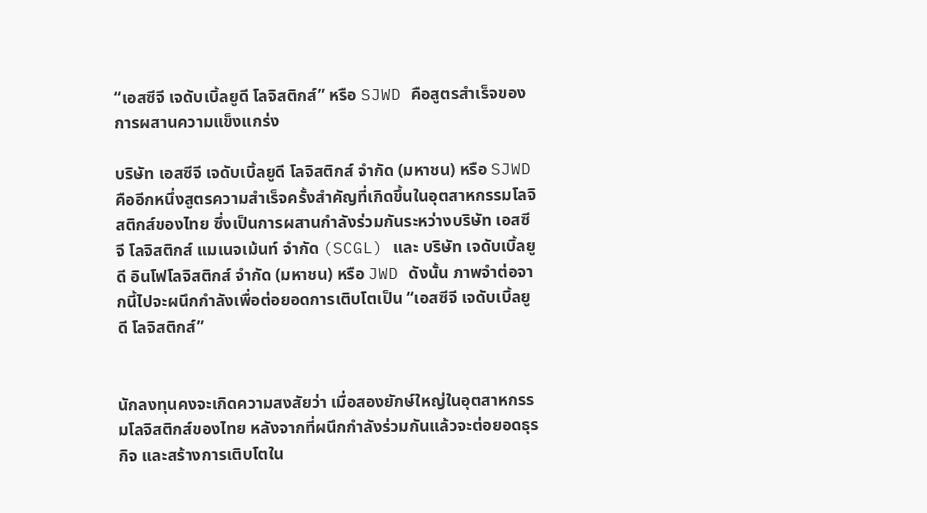“เอสซีจี เจดับเบิ้ลยูดี โลจิสติกส์” หรือ SJWD คือสูตรสำเร็จของการผสานความแข็งแกร่ง

บริษัท เอสซีจี เจดับเบิ้ลยูดี โลจิสติกส์ จำกัด (มหาชน) หรือ SJWD คืออีกหนึ่งสูตรความสำเร็จครั้งสำคัญที่เกิดขึ้นในอุตสาหกรรมโลจิสติกส์ของไทย ซึ่งเป็นการผสานกำลังร่วมกันระหว่างบริษัท เอสซีจี โลจิสติกส์ แมเนจเม้นท์ จำกัด (SCGL) และ บริษัท เจดับเบิ้ลยูดี อินโฟโลจิสติกส์ จำกัด (มหาชน) หรือ JWD ดังนั้น ภาพจำต่อจากนี้ไปจะผนึกกำลังเพื่อต่อยอดการเติบโตเป็น “เอสซีจี เจดับเบิ้ลยูดี โลจิสติกส์”


นักลงทุนคงจะเกิดความสงสัยว่า เมื่อสองยักษ์ใหญ่ในอุตสาหกรรมโลจิสติกส์ของไทย หลังจากที่ผนึกกำลังร่วมกันแล้วจะต่อยอดธุรกิจ และสร้างการเติบโตใน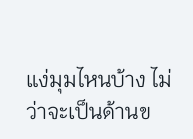แง่มุมไหนบ้าง ไม่ว่าจะเป็นด้านข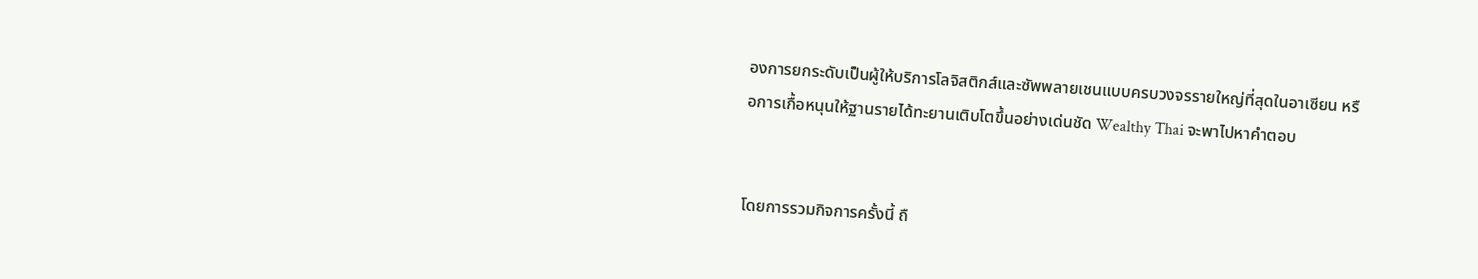องการยกระดับเป็นผู้ให้บริการโลจิสติกส์และซัพพลายเชนแบบครบวงจรรายใหญ่ที่สุดในอาเซียน หรือการเกื้อหนุนให้ฐานรายได้ทะยานเติบโตขึ้นอย่างเด่นชัด Wealthy Thai จะพาไปหาคำตอบ


โดยการรวมกิจการครั้งนี้ ถื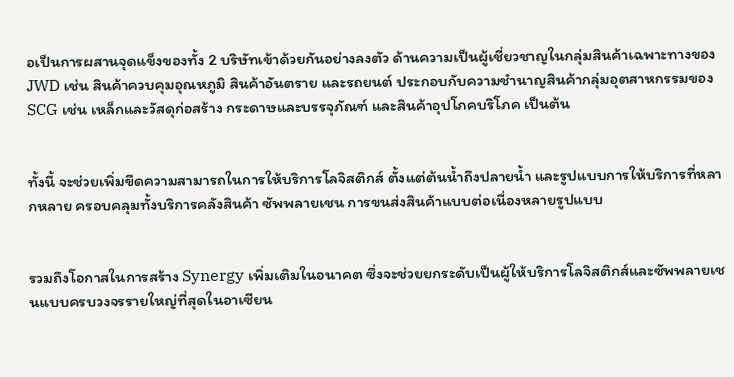อเป็นการผสานจุดแข็งของทั้ง 2 บริษัทเข้าด้วยกันอย่างลงตัว ด้านความเป็นผู้เชี่ยวชาญในกลุ่มสินค้าเฉพาะทางของ JWD เช่น สินค้าควบคุมอุณหภูมิ สินค้าอันตราย และรถยนต์ ประกอบกับความชำนาญสินค้ากลุ่มอุตสาหกรรมของ SCG เช่น เหล็กและวัสดุก่อสร้าง กระดาษและบรรจุภัณฑ์ และสินค้าอุปโภคบริโภค เป็นต้น


ทั้งนี้ จะช่วยเพิ่มขีดความสามารถในการให้บริการโลจิสติกส์ ตั้งแต่ต้นน้ำถึงปลายน้ำ และรูปแบบการให้บริการที่หลากหลาย ครอบคลุมทั้งบริการคลังสินค้า ซัพพลายเชน การขนส่งสินค้าแบบต่อเนื่องหลายรูปแบบ


รวมถึงโอกาสในการสร้าง Synergy เพิ่มเติมในอนาคต ซึ่งจะช่วยยกระดับเป็นผู้ให้บริการโลจิสติกส์และซัพพลายเชนแบบครบวงจรรายใหญ่ที่สุดในอาเซียน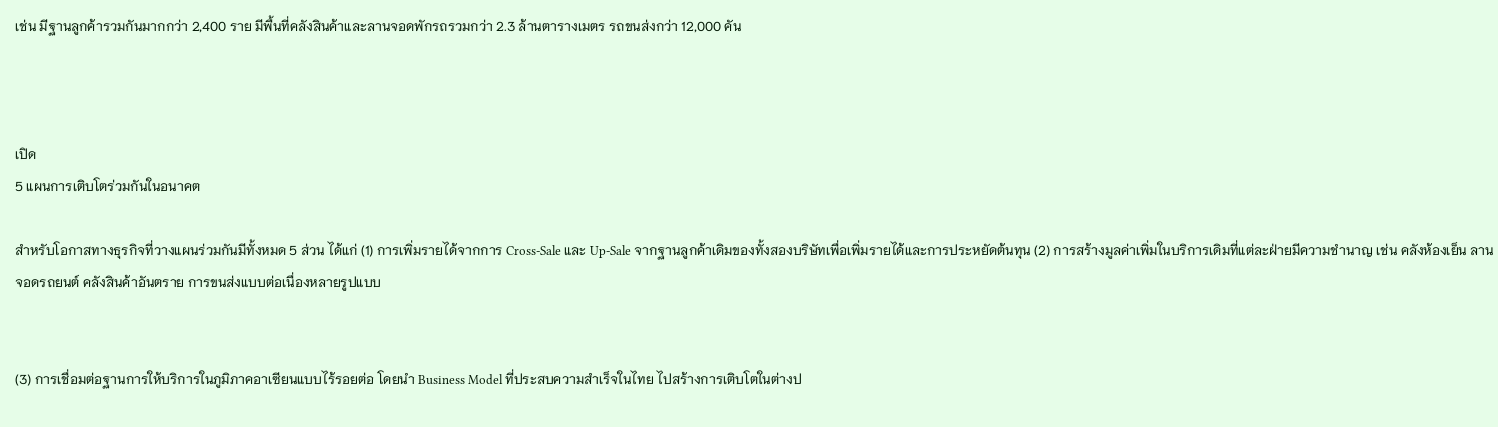เช่น มีฐานลูกค้ารวมกันมากกว่า 2,400 ราย มีพื้นที่คลังสินค้าและลานจอดพักรถรวมกว่า 2.3 ล้านตารางเมตร รถขนส่งกว่า 12,000 คัน



เปิด
5 แผนการเติบโตร่วมกันในอนาคต

สำหรับโอกาสทางธุรกิจที่วางแผนร่วมกันมีทั้งหมด 5 ส่วน ได้แก่ (1) การเพิ่มรายได้จากการ Cross-Sale และ Up-Sale จากฐานลูกค้าเดิมของทั้งสองบริษัทเพื่อเพิ่มรายได้และการประหยัดต้นทุน (2) การสร้างมูลค่าเพิ่มในบริการเดิมที่แต่ละฝ่ายมีความชำนาญ เช่น คลังห้องเย็น ลานจอดรถยนต์ คลังสินค้าอันตราย การขนส่งแบบต่อเนื่องหลายรูปแบบ


(3) การเชื่อมต่อฐานการให้บริการในภูมิภาคอาเซียนแบบไร้รอยต่อ โดยนำ Business Model ที่ประสบความสำเร็จในไทย ไปสร้างการเติบโตในต่างป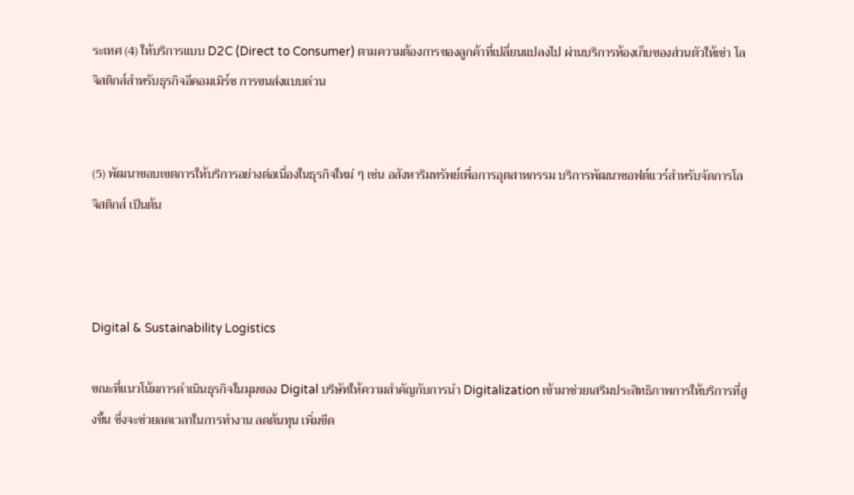ระเทศ (4) ให้บริการแบบ D2C (Direct to Consumer) ตามความต้องการของลูกค้าที่เปลี่ยนแปลงไป ผ่านบริการห้องเก็บของส่วนตัวให้เช่า โลจิสติกส์สำหรับธุรกิจอีคอมเมิร์ซ การขนส่งแบบด่วน


(5) พัฒนาขอบเขตการให้บริการอย่างต่อเนื่องในธุรกิจใหม่ ๆ เช่น อสังหาริมทรัพย์เพื่อการอุตสาหกรรม บริการพัฒนาซอฟต์แวร์สำหรับจัดการโลจิสติกส์ เป็นต้น



Digital & Sustainability Logistics

ขณะที่แนวโน้มการดำเนินธุรกิจในมุมของ Digital บริษัทให้ความสำคัญกับการนำ Digitalization เข้ามาช่วยเสริมประสิทธิภาพการให้บริการที่สูงขึ้น ซึ่งจะช่วยลดเวลาในการทำงาน ลดต้นทุน เพิ่มขีด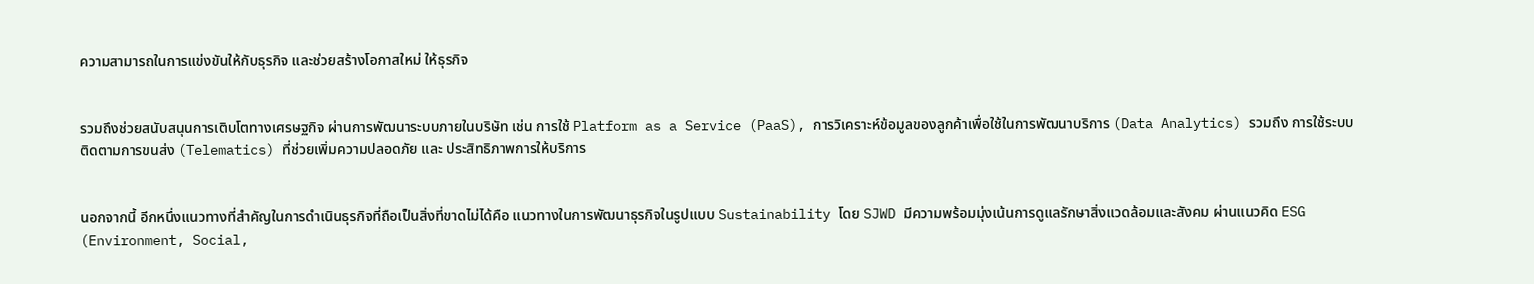ความสามารถในการแข่งขันให้กับธุรกิจ และช่วยสร้างโอกาสใหม่ ให้ธุรกิจ


รวมถึงช่วยสนับสนุนการเติบโตทางเศรษฐกิจ ผ่านการพัฒนาระบบภายในบริษัท เช่น การใช้ Platform as a Service (PaaS), การวิเคราะห์ข้อมูลของลูกค้าเพื่อใช้ในการพัฒนาบริการ (Data Analytics) รวมถึง การใช้ระบบติดตามการขนส่ง (Telematics) ที่ช่วยเพิ่มความปลอดภัย และ ประสิทธิภาพการให้บริการ


นอกจากนี้ อีกหนึ่งแนวทางที่สำคัญในการดำเนินธุรกิจที่ถือเป็นสิ่งที่ขาดไม่ได้คือ แนวทางในการพัฒนาธุรกิจในรูปแบบ Sustainability โดย SJWD มีความพร้อมมุ่งเน้นการดูแลรักษาสิ่งแวดล้อมและสังคม ผ่านแนวคิด ESG (Environment, Social,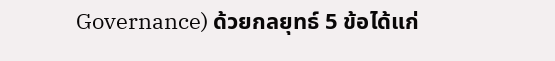Governance) ด้วยกลยุทธ์ 5 ข้อได้แก่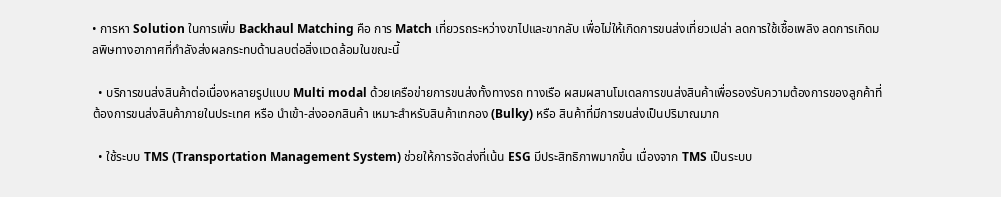• การหา Solution ในการเพิ่ม Backhaul Matching คือ การ Match เที่ยวรถระหว่างขาไปและขากลับ เพื่อไม่ให้เกิดการขนส่งเที่ยวเปล่า ลดการใช้เชื้อเพลิง ลดการเกิดมลพิษทางอากาศที่กำลังส่งผลกระทบด้านลบต่อสิ่งแวดล้อมในขณะนี้

  • บริการขนส่งสินค้าต่อเนื่องหลายรูปแบบ Multi modal ด้วยเครือข่ายการขนส่งทั้งทางรถ ทางเรือ ผสมผสานโมเดลการขนส่งสินค้าเพื่อรองรับความต้องการของลูกค้าที่ต้องการขนส่งสินค้าภายในประเทศ หรือ นำเข้า-ส่งออกสินค้า เหมาะสำหรับสินค้าเทกอง (Bulky) หรือ สินค้าที่มีการขนส่งเป็นปริมาณมาก

  • ใช้ระบบ TMS (Transportation Management System) ช่วยให้การจัดส่งที่เน้น ESG มีประสิทธิภาพมากขึ้น เนื่องจาก TMS เป็นระบบ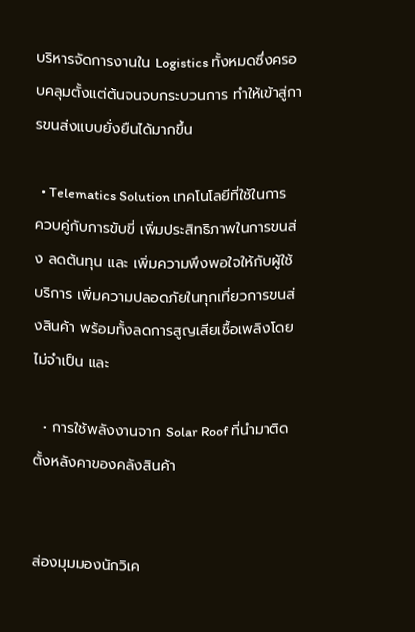บริหารจัดการงานใน Logistics ทั้งหมดซึ่งครอบคลุมตั้งแต่ต้นจนจบกระบวนการ ทำให้เข้าสู่การขนส่งแบบยั่งยืนได้มากขึ้น

  • Telematics Solution เทคโนโลยีที่ใช้ในการควบคู่กับการขับขี่ เพิ่มประสิทธิภาพในการขนส่ง ลดต้นทุน และ เพิ่มความพึงพอใจให้กับผู้ใช้บริการ เพิ่มความปลอดภัยในทุกเที่ยวการขนส่งสินค้า พร้อมทั้งลดการสูญเสียเชื้อเพลิงโดยไม่จำเป็น และ

  • การใช้พลังงานจาก Solar Roof ที่นำมาติดตั้งหลังคาของคลังสินค้า


ส่องมุมมองนักวิเค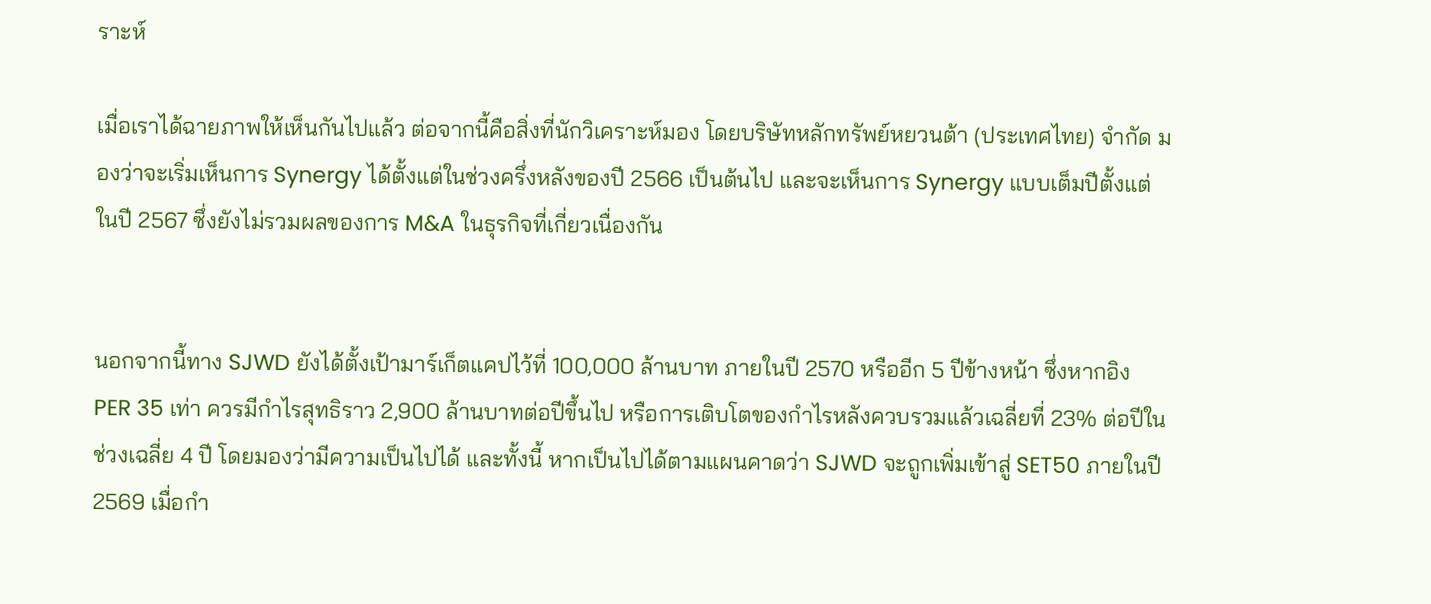ราะห์

เมื่อเราได้ฉายภาพให้เห็นกันไปแล้ว ต่อจากนี้คือสิ่งที่นักวิเคราะห์มอง โดยบริษัทหลักทรัพย์หยวนต้า (ประเทศไทย) จำกัด มองว่าจะเริ่มเห็นการ Synergy ได้ตั้งแต่ในช่วงครึ่งหลังของปี 2566 เป็นต้นไป และจะเห็นการ Synergy แบบเต็มปีตั้งแต่ในปี 2567 ซึ่งยังไม่รวมผลของการ M&A ในธุรกิจที่เกี่ยวเนื่องกัน


นอกจากนี้ทาง SJWD ยังได้ตั้งเป้ามาร์เก็ตแคปไว้ที่ 100,000 ล้านบาท ภายในปี 2570 หรืออีก 5 ปีข้างหน้า ซึ่งหากอิง PER 35 เท่า ควรมีกำไรสุทธิราว 2,900 ล้านบาทต่อปีขึ้นไป หรือการเติบโตของกำไรหลังควบรวมแล้วเฉลี่ยที่ 23% ต่อปีในช่วงเฉลี่ย 4 ปี โดยมองว่ามีความเป็นไปได้ และทั้งนี้ หากเป็นไปได้ตามแผนคาดว่า SJWD จะถูกเพิ่มเข้าสู่ SET50 ภายในปี 2569 เมื่อกำ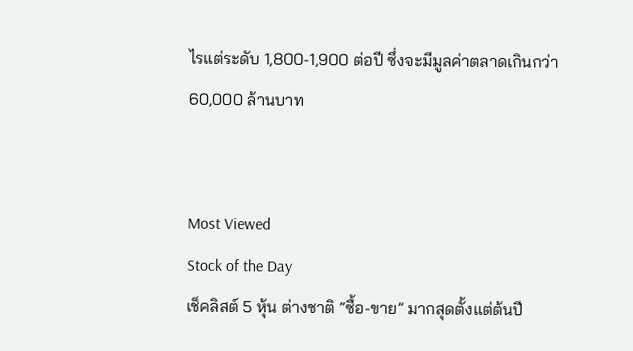ไรแต่ระดับ 1,800-1,900 ต่อปี ซึ่งจะมีมูลค่าตลาดเกินกว่า 60,000 ล้านบาท


Most Viewed
Stock of the Day
เช็คลิสต์ 5 หุ้น ต่างชาติ “ซื้อ-ขาย” มากสุดตั้งแต่ต้นปี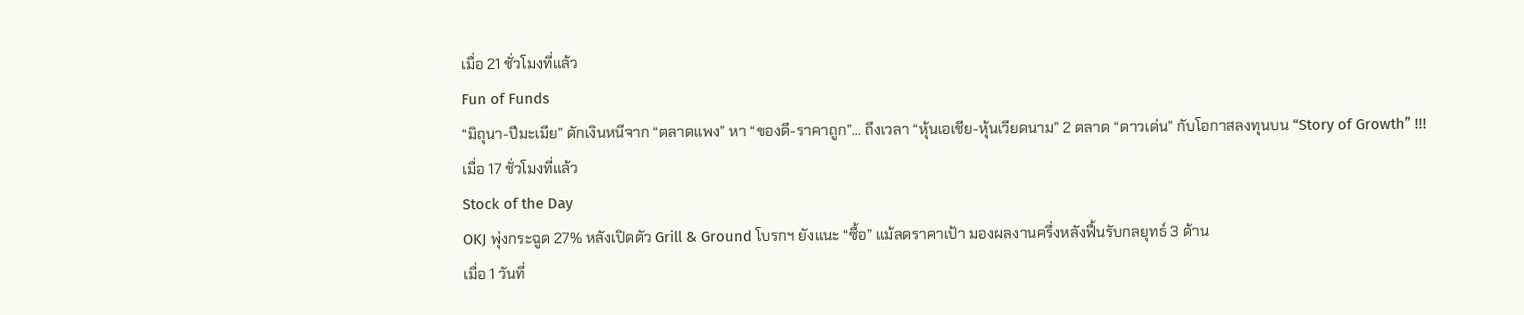เมื่อ 21 ชั่วโมงที่แล้ว
Fun of Funds
“มิถุนา-ปีมะเมีย” ดักเงินหนีจาก “ตลาดแพง” หา “ของดี-ราคาถูก”... ถึงเวลา “หุ้นเอเชีย-หุ้นเวียดนาม” 2 ตลาด “ดาวเด่น” กับโอกาสลงทุนบน “Story of Growth” !!!
เมื่อ 17 ชั่วโมงที่แล้ว
Stock of the Day
OKJ พุ่งกระฉูด 27% หลังเปิดตัว Grill & Ground โบรกฯ ยังแนะ “ซื้อ” แม้ลดราคาเป้า มองผลงานครึ่งหลังฟื้นรับกลยุทธ์ 3 ด้าน
เมื่อ 1 วันที่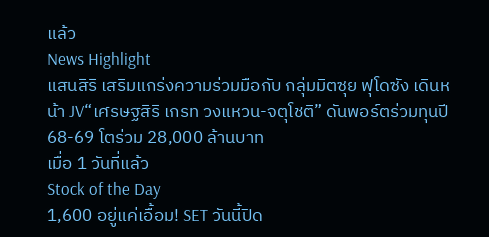แล้ว
News Highlight
แสนสิริ เสริมแกร่งความร่วมมือกับ กลุ่มมิตซุย ฟุโดซัง เดินหน้า JV“เศรษฐสิริ เกรท วงแหวน-จตุโชติ” ดันพอร์ตร่วมทุนปี 68-69 โตร่วม 28,000 ล้านบาท
เมื่อ 1 วันที่แล้ว
Stock of the Day
1,600 อยู่แค่เอื้อม! SET วันนี้ปิด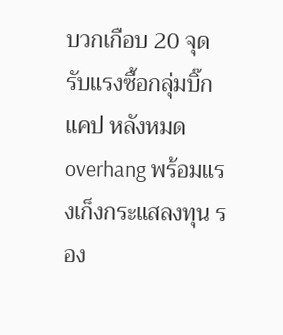บวกเกือบ 20 จุด รับแรงซื้อกลุ่มบิ๊กแคป หลังหมด overhang พร้อมแรงเก็งกระแสลงทุน รอง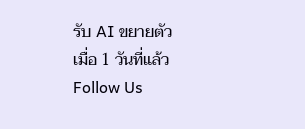รับ AI ขยายตัว
เมื่อ 1 วันที่แล้ว
Follow Us